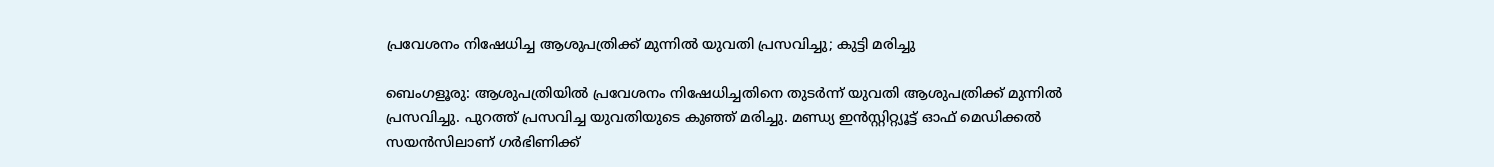പ്രവേശനം നിഷേധിച്ച ആശുപത്രിക്ക് മുന്നിൽ യുവതി പ്രസവിച്ചു; കുട്ടി മരിച്ചു

ബെംഗളൂരു: ആശുപത്രിയിൽ പ്രവേശനം നിഷേധിച്ചതിനെ തുടർന്ന് യുവതി ആശുപത്രിക്ക് മുന്നിൽ പ്രസവിച്ചു. പുറത്ത് പ്രസവിച്ച യുവതിയുടെ കുഞ്ഞ് മരിച്ചു. മണ്ഡ്യ ഇൻസ്റ്റിറ്റ്യൂട്ട് ഓഫ് മെഡിക്കൽ സയൻസിലാണ് ഗർഭിണിക്ക്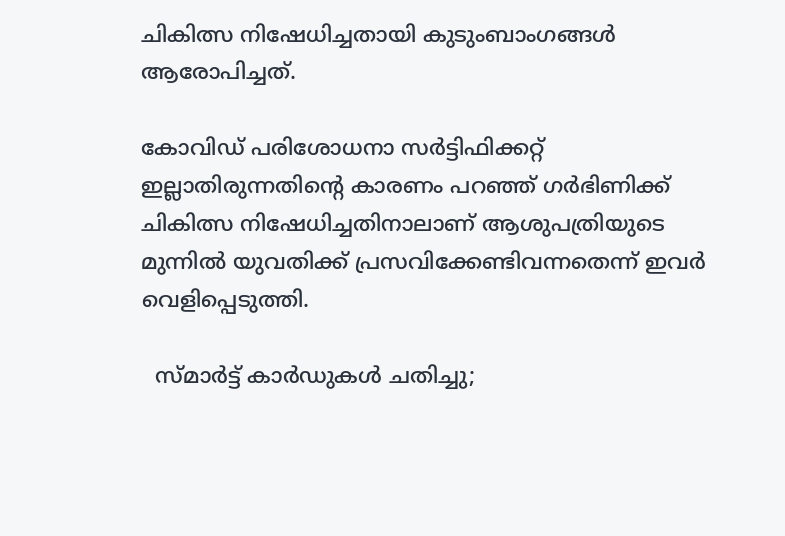ചികിത്സ നിഷേധിച്ചതായി കുടുംബാംഗങ്ങൾ ആരോപിച്ചത്.

കോവിഡ് പരിശോധനാ സർട്ടിഫിക്കറ്റ് ഇല്ലാതിരുന്നതിന്റെ കാരണം പറഞ്ഞ് ഗർഭിണിക്ക് ചികിത്സ നിഷേധിച്ചതിനാലാണ് ആശുപത്രിയുടെ മുന്നിൽ യുവതിക്ക് പ്രസവിക്കേണ്ടിവന്നതെന്ന് ഇവർ വെളിപ്പെടുത്തി.

  സ്മാർട്ട് കാർഡുകൾ ചതിച്ചു;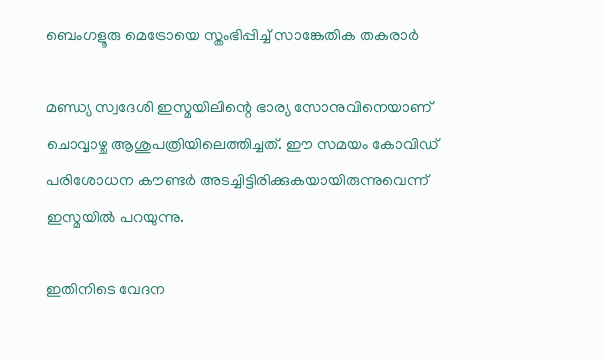ബെംഗളൂരു മെട്രോയെ സ്തംഭിപ്പിച്ച് സാങ്കേതിക തകരാർ

മണ്ഡ്യ സ്വദേശി ഇസ്മയിലിന്റെ ഭാര്യ സോനുവിനെയാണ് ചൊവ്വാഴ്ച ആശുപത്രിയിലെത്തിച്ചത്. ഈ സമയം കോവിഡ് പരിശോധന കൗണ്ടർ അടച്ചിട്ടിരിക്കുകയായിരുന്നുവെന്ന് ഇസ്മയിൽ പറയുന്നു.

ഇതിനിടെ വേദന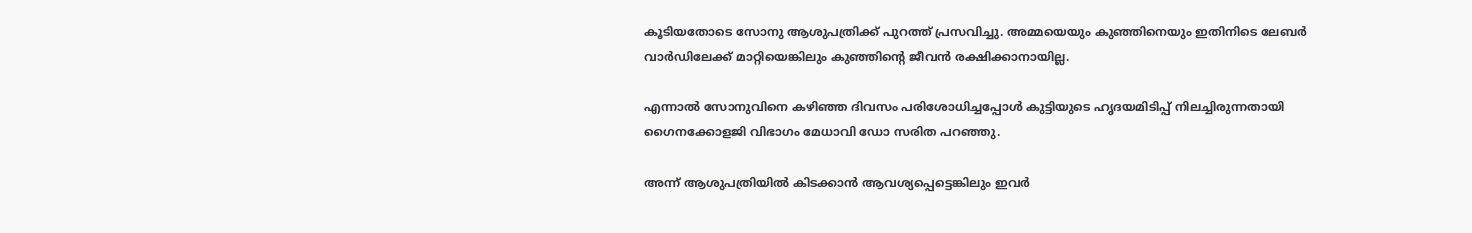കൂടിയതോടെ സോനു ആശുപത്രിക്ക് പുറത്ത് പ്രസവിച്ചു. അമ്മയെയും കുഞ്ഞിനെയും ഇതിനിടെ ലേബർ വാർഡിലേക്ക് മാറ്റിയെങ്കിലും കുഞ്ഞിന്റെ ജീവൻ രക്ഷിക്കാനായില്ല.

എന്നാൽ സോനുവിനെ കഴിഞ്ഞ ദിവസം പരിശോധിച്ചപ്പോൾ കുട്ടിയുടെ ഹൃദയമിടിപ്പ് നിലച്ചിരുന്നതായി ഗൈനക്കോളജി വിഭാഗം മേധാവി ഡോ സരിത പറഞ്ഞു.

അന്ന് ആശുപത്രിയിൽ കിടക്കാൻ ആവശ്യപ്പെട്ടെങ്കിലും ഇവർ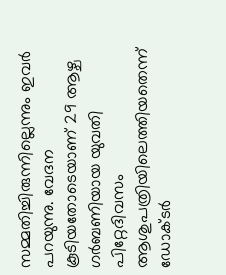സമ്മതിച്ചിരുന്നില്ലെന്നും ഇവർ പറയുന്നു. വേദന കൂടിയതോടെയാണ് 29 ആഴ്ച ഗർബണിയായ യുവതി പിറ്റേദിവസം ആശുപത്രിയിലെത്തിയതെന്ന് ഡോക്ടർ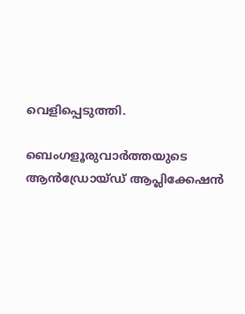വെളിപ്പെടുത്തി.

ബെംഗളൂരുവാർത്തയുടെ ആൻഡ്രോയ്ഡ് ആപ്ലിക്കേഷൻ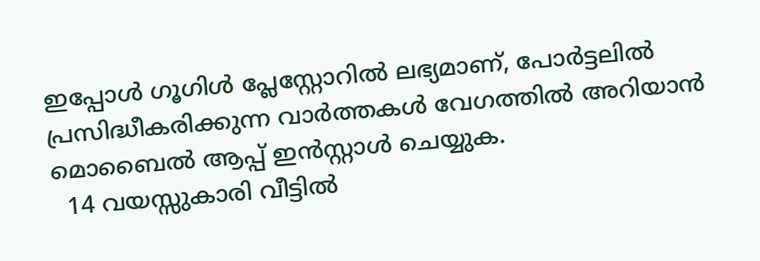ഇപ്പോൾ ഗൂഗിൾ പ്ലേസ്റ്റോറിൽ ലഭ്യമാണ്, പോർട്ടലിൽ പ്രസിദ്ധീകരിക്കുന്ന വാർത്തകൾ വേഗത്തിൽ അറിയാൻ മൊബൈൽ ആപ്പ് ഇൻസ്റ്റാൾ ചെയ്യുക.
  14 വയസ്സുകാരി വീട്ടിൽ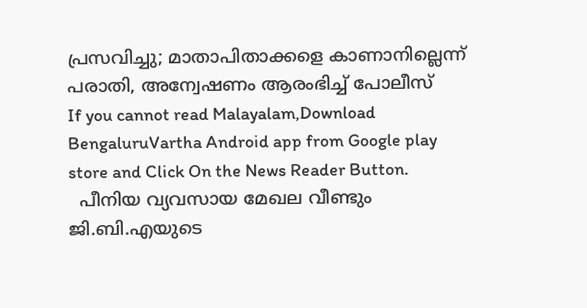പ്രസവിച്ചു; മാതാപിതാക്കളെ കാണാനില്ലെന്ന് പരാതി, അന്വേഷണം ആരംഭിച്ച് പോലീസ്
If you cannot read Malayalam,Download BengaluruVartha Android app from Google play store and Click On the News Reader Button.
  പീനിയ വ്യവസായ മേഖല വീണ്ടും ജി.ബി.എയുടെ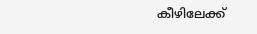കീഴിലേക്ക്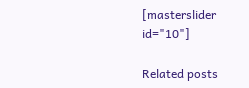[masterslider id="10"]

Related posts